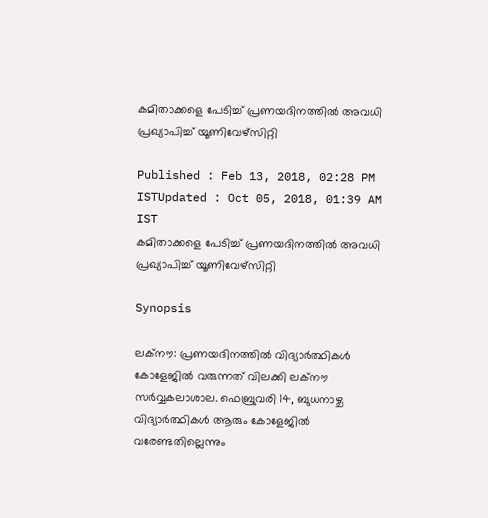കമിതാക്കളെ പേടിച്ച് പ്രണയദിനത്തില്‍ അവധി പ്രഖ്യാപിച്ച് യൂണിവേഴ്‌സിറ്റി

Published : Feb 13, 2018, 02:28 PM ISTUpdated : Oct 05, 2018, 01:39 AM IST
കമിതാക്കളെ പേടിച്ച് പ്രണയദിനത്തില്‍ അവധി പ്രഖ്യാപിച്ച് യൂണിവേഴ്‌സിറ്റി

Synopsis

ലക്നൗ: പ്രണയദിനത്തില്‍ വിദ്യാര്‍ത്ഥികള്‍ കോളേജില്‍ വരുന്നത് വിലക്കി ലക്‌നൗ സര്‍വ്വകലാശാല. ഫെബ്രുവരി 14, ബുധനാഴ്ച വിദ്യാര്‍ത്ഥികള്‍ ആരും കോളേജില്‍ വരേണ്ടതില്ലെന്നും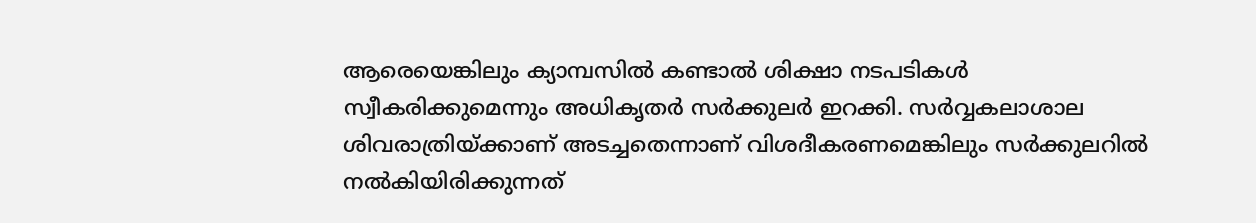ആരെയെങ്കിലും ക്യാമ്പസില്‍ കണ്ടാല്‍ ശിക്ഷാ നടപടികള്‍ സ്വീകരിക്കുമെന്നും അധികൃതര്‍ സര്‍ക്കുലര്‍ ഇറക്കി. സര്‍വ്വകലാശാല ശിവരാത്രിയ്ക്കാണ് അടച്ചതെന്നാണ് വിശദീകരണമെങ്കിലും സര്‍ക്കുലറില്‍ നല്‍കിയിരിക്കുന്നത്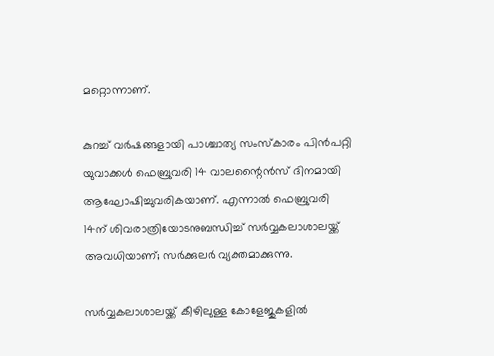മറ്റൊന്നാണ്.

കുറച്ച് വര്‍ഷങ്ങളായി പാശ്ചാത്യ സംസ്‌കാരം പിന്‍പറ്റി യുവാക്കള്‍ ഫെബ്രുവരി 14 വാലന്റൈന്‍സ് ദിനമായി ആഘോഷിച്ചുവരികയാണ്. എന്നാല്‍ ഫെബ്രുവരി 14ന് ശിവരാത്രിയോടനുബന്ധിച്ച് സര്‍വ്വകലാശാലയ്ക്ക് അവധിയാണ്; സര്‍ക്കുലര്‍ വ്യക്തമാക്കുന്നു.

സര്‍വ്വകലാശാലയ്ക്ക് കീഴിലുള്ള കോളേജുകളില്‍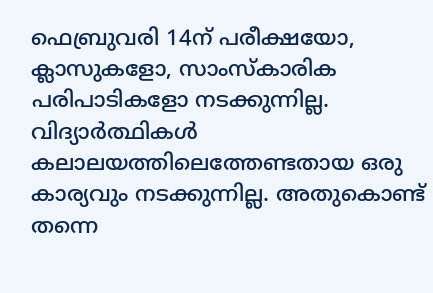ഫെബ്രുവരി 14ന് പരീക്ഷയോ, ക്ലാസുകളോ, സാംസ്‌കാരിക പരിപാടികളോ നടക്കുന്നില്ല. വിദ്യാര്‍ത്ഥികള്‍ കലാലയത്തിലെത്തേണ്ടതായ ഒരു കാര്യവും നടക്കുന്നില്ല. അതുകൊണ്ട് തന്നെ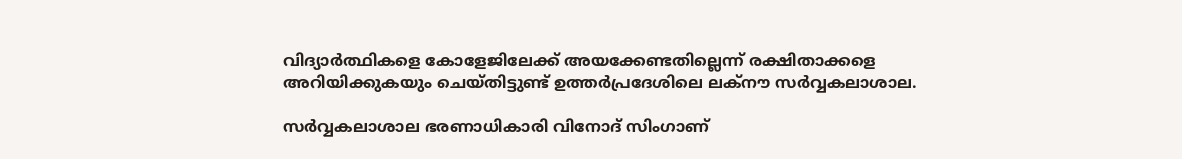വിദ്യാര്‍ത്ഥികളെ കോളേജിലേക്ക് അയക്കേണ്ടതില്ലെന്ന് രക്ഷിതാക്കളെ അറിയിക്കുകയും ചെയ്തിട്ടുണ്ട് ഉത്തര്‍പ്രദേശിലെ ലക്‌നൗ സര്‍വ്വകലാശാല.

സര്‍വ്വകലാശാല ഭരണാധികാരി വിനോദ് സിംഗാണ്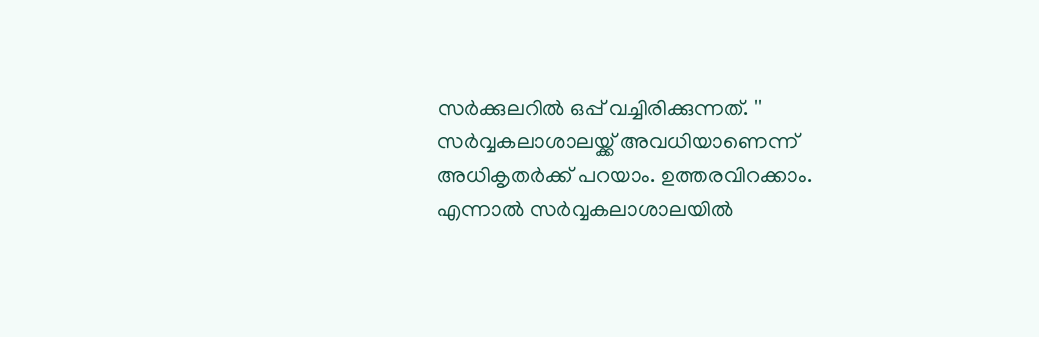സര്‍ക്കുലറില്‍ ഒപ്പ് വച്ചിരിക്കുന്നത്. '' സര്‍വ്വകലാശാലയ്ക്ക് അവധിയാണെന്ന് അധികൃതര്‍ക്ക് പറയാം. ഉത്തരവിറക്കാം. എന്നാല്‍ സര്‍വ്വകലാശാലയില്‍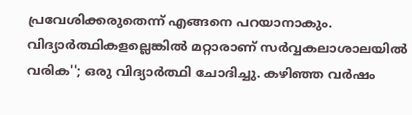പ്രവേശിക്കരുതെന്ന് എങ്ങനെ പറയാനാകും. വിദ്യാര്‍ത്ഥികളല്ലെങ്കില്‍ മറ്റാരാണ് സര്‍വ്വകലാശാലയില്‍ വരിക''; ഒരു വിദ്യാര്‍ത്ഥി ചോദിച്ചു. കഴിഞ്ഞ വര്‍ഷം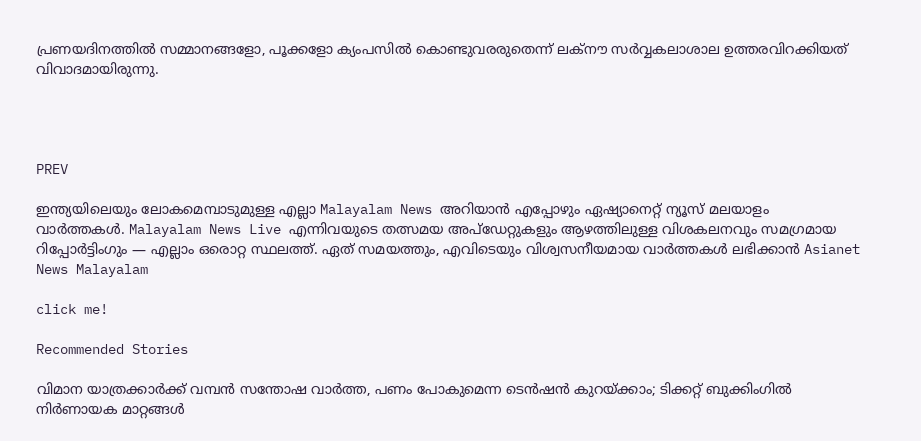പ്രണയദിനത്തില്‍ സമ്മാനങ്ങളോ, പൂക്കളോ ക്യംപസില്‍ കൊണ്ടുവരരുതെന്ന് ലക്‌നൗ സര്‍വ്വകലാശാല ഉത്തരവിറക്കിയത് വിവാദമായിരുന്നു.




PREV

ഇന്ത്യയിലെയും ലോകമെമ്പാടുമുള്ള എല്ലാ Malayalam News അറിയാൻ എപ്പോഴും ഏഷ്യാനെറ്റ് ന്യൂസ് മലയാളം വാർത്തകൾ. Malayalam News Live എന്നിവയുടെ തത്സമയ അപ്‌ഡേറ്റുകളും ആഴത്തിലുള്ള വിശകലനവും സമഗ്രമായ റിപ്പോർട്ടിംഗും — എല്ലാം ഒരൊറ്റ സ്ഥലത്ത്. ഏത് സമയത്തും, എവിടെയും വിശ്വസനീയമായ വാർത്തകൾ ലഭിക്കാൻ Asianet News Malayalam

click me!

Recommended Stories

വിമാന യാത്രക്കാർക്ക് വമ്പൻ സന്തോഷ വാർത്ത, പണം പോകുമെന്ന ടെൻഷൻ കുറയ്ക്കാം; ടിക്കറ്റ് ബുക്കിംഗിൽ നിർണായക മാറ്റങ്ങൾ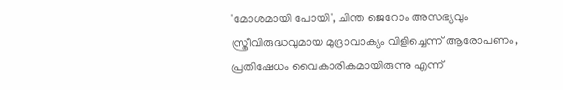'മോശമായി പോയി', ചിന്ത ജെറോം അസഭ്യവും സ്ത്രീവിരുദ്ധവുമായ മുദ്രാവാക്യം വിളിച്ചെന്ന് ആരോപണം, പ്രതിഷേധം വൈകാരികമായിരുന്നു എന്ന്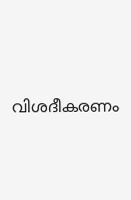വിശദീകരണം